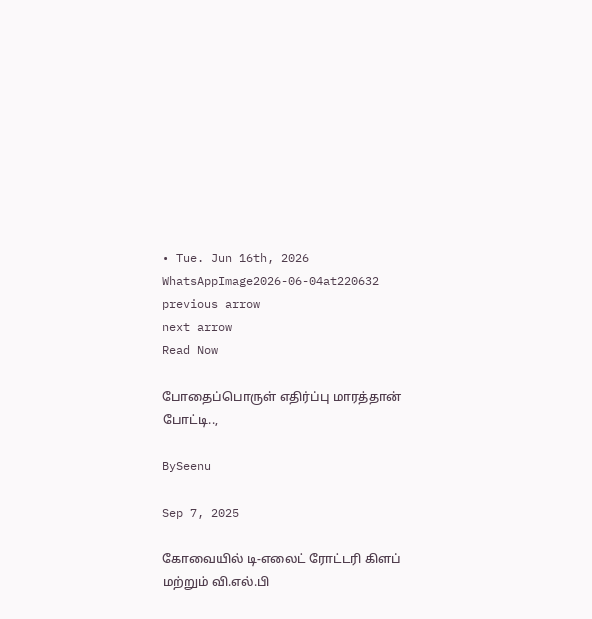• Tue. Jun 16th, 2026
WhatsAppImage2026-06-04at220632
previous arrow
next arrow
Read Now

போதைப்பொருள் எதிர்ப்பு மாரத்தான் போட்டி..,

BySeenu

Sep 7, 2025

கோவையில் டி-எலைட் ரோட்டரி கிளப் மற்றும் வி.எல்.பி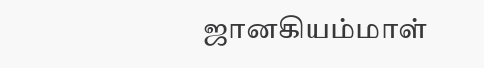ஜானகியம்மாள்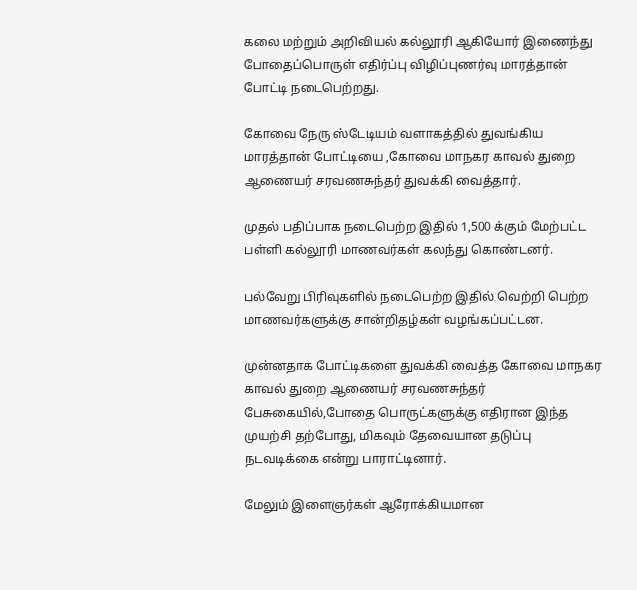கலை மற்றும் அறிவியல் கல்லூரி ஆகியோர் இணைந்து போதைப்பொருள் எதிர்ப்பு விழிப்புணர்வு மாரத்தான் போட்டி நடைபெற்றது.

கோவை நேரு ஸ்டேடியம் வளாகத்தில் துவங்கிய மாரத்தான் போட்டியை ,கோவை மாநகர காவல் துறை ஆணையர் சரவணசுந்தர் துவக்கி வைத்தார்.

முதல் பதிப்பாக நடைபெற்ற இதில் 1,500 க்கும் மேற்பட்ட பள்ளி கல்லூரி மாணவர்கள் கலந்து கொண்டனர்.

பல்வேறு பிரிவுகளில் நடைபெற்ற இதில் வெற்றி பெற்ற மாணவர்களுக்கு சான்றிதழ்கள் வழங்கப்பட்டன.

முன்னதாக போட்டிகளை துவக்கி வைத்த கோவை மாநகர காவல் துறை ஆணையர் சரவணசுந்தர் பேசுகையில்,போதை பொருட்களுக்கு எதிரான இந்த முயற்சி தற்போது, மிகவும் தேவையான தடுப்பு நடவடிக்கை என்று பாராட்டினார்.

மேலும் இளைஞர்கள் ஆரோக்கியமான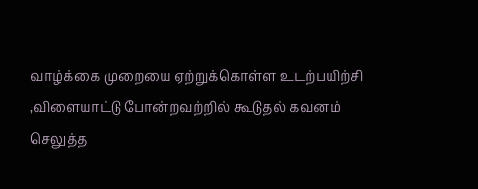வாழ்க்கை முறையை ஏற்றுக்கொள்ள உடற்பயிற்சி ,விளையாட்டு போன்றவற்றில் கூடுதல் கவனம் செலுத்த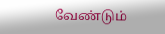வேண்டும்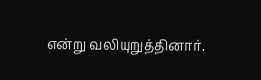என்று வலியுறுத்தினார்.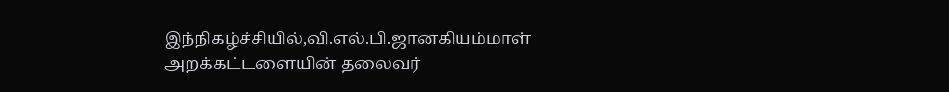இந்நிகழ்ச்சியில்,வி.எல்.பி.ஜானகியம்மாள் அறக்கட்டளையின் தலைவர்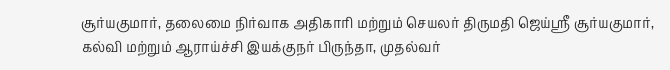சூர்யகுமார், தலைமை நிர்வாக அதிகாரி மற்றும் செயலர் திருமதி ஜெய்ஸ்ரீ சூர்யகுமார், கல்வி மற்றும் ஆராய்ச்சி இயக்குநர் பிருந்தா, முதல்வர்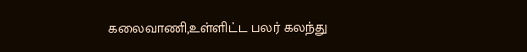கலைவாணி,உள்ளிட்ட பலர் கலந்து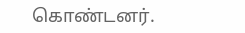கொண்டனர்.